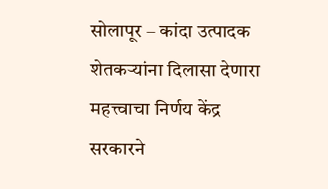सोलापूर – कांदा उत्पादक शेतकऱ्यांना दिलासा देणारा महत्त्वाचा निर्णय केंद्र सरकारने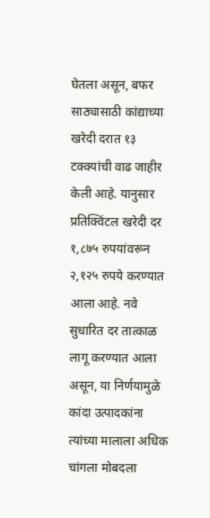घेतला असून, बफर साठ्यासाठी कांद्याच्या खरेदी दरात १३ टक्क्यांची वाढ जाहीर केली आहे. यानुसार प्रतिक्विंटल खरेदी दर १,८७५ रुपयांवरून २,१२५ रुपये करण्यात आला आहे. नवे सुधारित दर तात्काळ लागू करण्यात आला असून, या निर्णयामुळे कांदा उत्पादकांना त्यांच्या मालाला अधिक चांगला मोबदला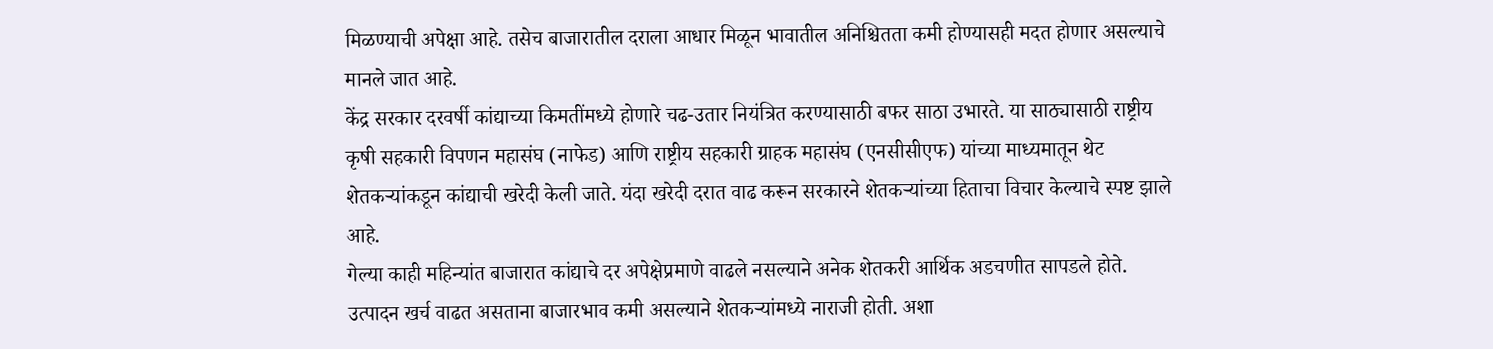मिळण्याची अपेक्षा आहे. तसेच बाजारातील दराला आधार मिळून भावातील अनिश्चितता कमी होण्यासही मदत होणार असल्याचे मानले जात आहे.
केंद्र सरकार दरवर्षी कांद्याच्या किमतींमध्ये होणारे चढ-उतार नियंत्रित करण्यासाठी बफर साठा उभारते. या साठ्यासाठी राष्ट्रीय कृषी सहकारी विपणन महासंघ (नाफेड) आणि राष्ट्रीय सहकारी ग्राहक महासंघ (एनसीसीएफ) यांच्या माध्यमातून थेट शेतकऱ्यांकडून कांद्याची खरेदी केली जाते. यंदा खरेदी दरात वाढ करून सरकारने शेतकऱ्यांच्या हिताचा विचार केल्याचे स्पष्ट झाले आहे.
गेल्या काही महिन्यांत बाजारात कांद्याचे दर अपेक्षेप्रमाणे वाढले नसल्याने अनेक शेतकरी आर्थिक अडचणीत सापडले होते. उत्पादन खर्च वाढत असताना बाजारभाव कमी असल्याने शेतकऱ्यांमध्ये नाराजी होती. अशा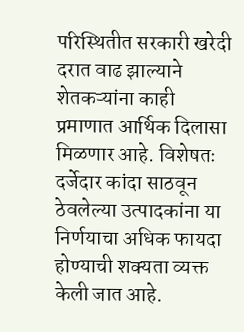परिस्थितीत सरकारी खरेदी दरात वाढ झाल्याने शेतकऱ्यांना काही प्रमाणात आर्थिक दिलासा मिळणार आहे. विशेषतः दर्जेदार कांदा साठवून ठेवलेल्या उत्पादकांना या निर्णयाचा अधिक फायदा होण्याची शक्यता व्यक्त केली जात आहे.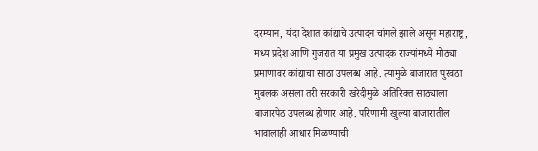दरम्यान, यंदा देशात कांद्याचे उत्पादन चांगले झाले असून महाराष्ट्र, मध्य प्रदेश आणि गुजरात या प्रमुख उत्पादक राज्यांमध्ये मोठ्या प्रमाणावर कांद्याचा साठा उपलब्ध आहे. त्यामुळे बाजारात पुरवठा मुबलक असला तरी सरकारी खरेदीमुळे अतिरिक्त साठ्याला बाजारपेठ उपलब्ध होणार आहे. परिणामी खुल्या बाजारातील भावालाही आधार मिळण्याची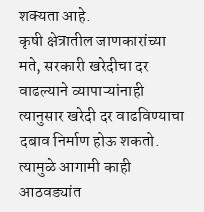शक्यता आहे.
कृषी क्षेत्रातील जाणकारांच्या मते, सरकारी खरेदीचा दर वाढल्याने व्यापाऱ्यांनाही त्यानुसार खरेदी दर वाढविण्याचा दबाव निर्माण होऊ शकतो. त्यामुळे आगामी काही आठवड्यांत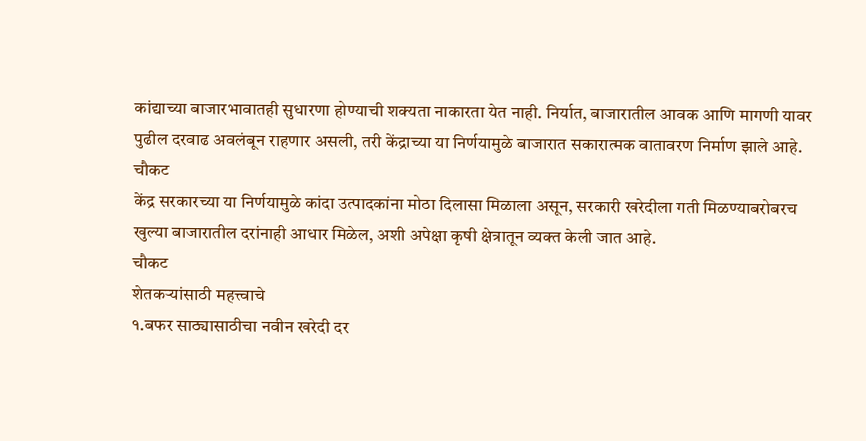कांद्याच्या बाजारभावातही सुधारणा होण्याची शक्यता नाकारता येत नाही. निर्यात, बाजारातील आवक आणि मागणी यावर पुढील दरवाढ अवलंबून राहणार असली, तरी केंद्राच्या या निर्णयामुळे बाजारात सकारात्मक वातावरण निर्माण झाले आहे.
चौकट
केंद्र सरकारच्या या निर्णयामुळे कांदा उत्पादकांना मोठा दिलासा मिळाला असून, सरकारी खरेदीला गती मिळण्याबरोबरच खुल्या बाजारातील दरांनाही आधार मिळेल, अशी अपेक्षा कृषी क्षेत्रातून व्यक्त केली जात आहे.
चौकट
शेतकऱ्यांसाठी महत्त्वाचे
१.बफर साठ्यासाठीचा नवीन खरेदी दर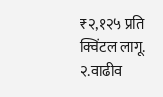₹२,१२५ प्रति क्विंटल लागू.
२.वाढीव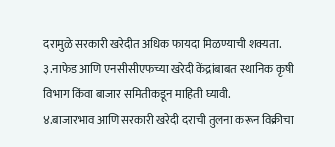दरामुळे सरकारी खरेदीत अधिक फायदा मिळण्याची शक्यता.
३.नाफेड आणि एनसीसीएफच्या खरेदी केंद्रांबाबत स्थानिक कृषी विभाग किंवा बाजार समितीकडून माहिती घ्यावी.
४.बाजारभाव आणि सरकारी खरेदी दराची तुलना करून विक्रीचा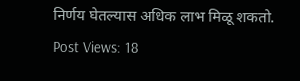निर्णय घेतल्यास अधिक लाभ मिळू शकतो.
Post Views: 18